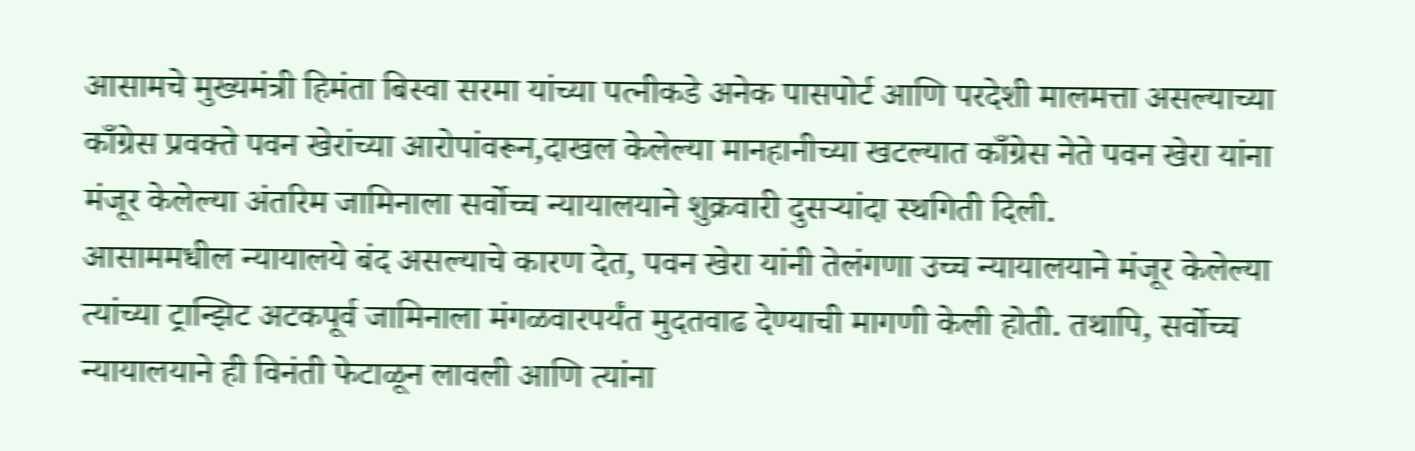आसामचे मुख्यमंत्री हिमंता बिस्वा सरमा यांच्या पत्नीकडे अनेक पासपोर्ट आणि परदेशी मालमत्ता असल्याच्या काँग्रेस प्रवक्ते पवन खेरांच्या आरोपांवरून,दाखल केलेल्या मानहानीच्या खटल्यात काँग्रेस नेते पवन खेरा यांना मंजूर केलेल्या अंतरिम जामिनाला सर्वोच्च न्यायालयाने शुक्रवारी दुसऱ्यांदा स्थगिती दिली.
आसाममधील न्यायालये बंद असल्याचे कारण देत, पवन खेरा यांनी तेलंगणा उच्च न्यायालयाने मंजूर केलेल्या त्यांच्या ट्रान्झिट अटकपूर्व जामिनाला मंगळवारपर्यंत मुदतवाढ देण्याची मागणी केली होती. तथापि, सर्वोच्च न्यायालयाने ही विनंती फेटाळून लावली आणि त्यांना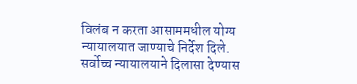विलंब न करता आसाममधील योग्य न्यायालयात जाण्याचे निर्देश दिले.
सर्वोच्च न्यायालयाने दिलासा देण्यास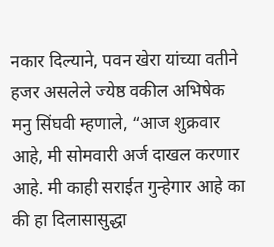नकार दिल्याने, पवन खेरा यांच्या वतीने हजर असलेले ज्येष्ठ वकील अभिषेक मनु सिंघवी म्हणाले, “आज शुक्रवार आहे, मी सोमवारी अर्ज दाखल करणार आहे. मी काही सराईत गुन्हेगार आहे का की हा दिलासासुद्धा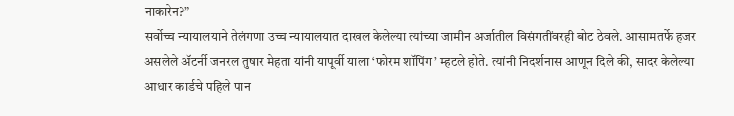नाकारेन?”
सर्वोच्च न्यायालयाने तेलंगणा उच्च न्यायालयात दाखल केलेल्या त्यांच्या जामीन अर्जातील विसंगतींवरही बोट ठेवले. आसामतर्फे हजर असलेले ॲटर्नी जनरल तुषार मेहता यांनी यापूर्वी याला ‘फोरम शॉपिंग’ म्हटले होते. त्यांनी निदर्शनास आणून दिले की, सादर केलेल्या आधार कार्डचे पहिले पान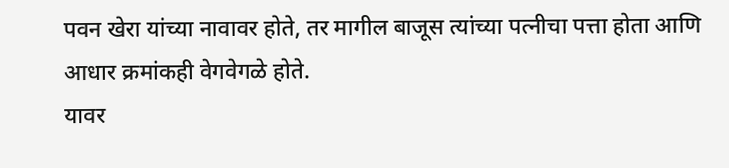पवन खेरा यांच्या नावावर होते, तर मागील बाजूस त्यांच्या पत्नीचा पत्ता होता आणि आधार क्रमांकही वेगवेगळे होते.
यावर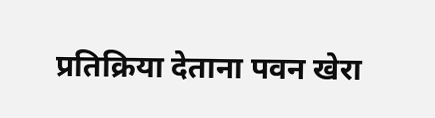प्रतिक्रिया देताना पवन खेरा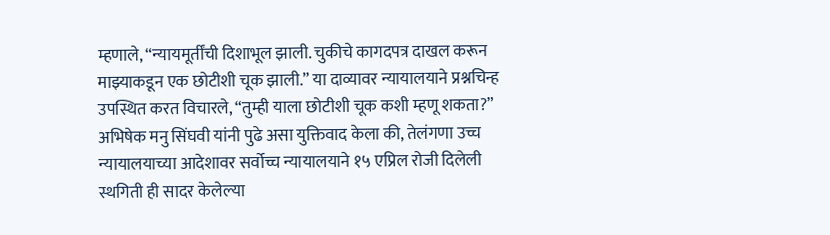म्हणाले, “न्यायमूर्तींची दिशाभूल झाली. चुकीचे कागदपत्र दाखल करून माझ्याकडून एक छोटीशी चूक झाली.” या दाव्यावर न्यायालयाने प्रश्नचिन्ह उपस्थित करत विचारले, “तुम्ही याला छोटीशी चूक कशी म्हणू शकता?”
अभिषेक मनु सिंघवी यांनी पुढे असा युक्तिवाद केला की, तेलंगणा उच्च न्यायालयाच्या आदेशावर सर्वोच्च न्यायालयाने १५ एप्रिल रोजी दिलेली स्थगिती ही सादर केलेल्या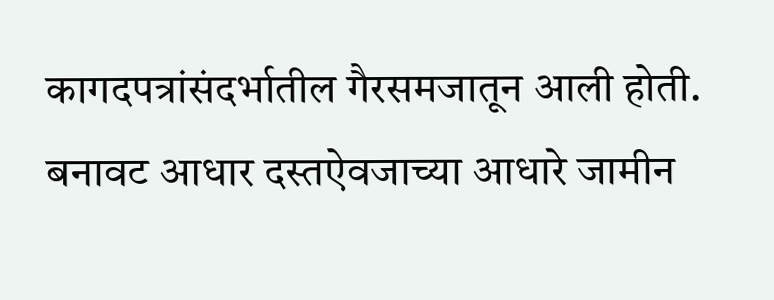कागदपत्रांसंदर्भातील गैरसमजातून आली होती. बनावट आधार दस्तऐवजाच्या आधारे जामीन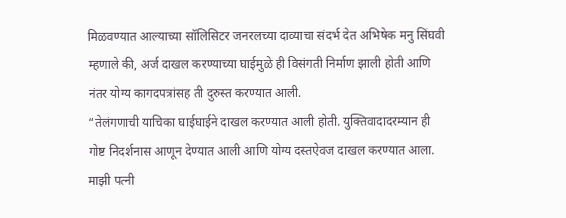मिळवण्यात आल्याच्या सॉलिसिटर जनरलच्या दाव्याचा संदर्भ देत अभिषेक मनु सिंघवी म्हणाले की, अर्ज दाखल करण्याच्या घाईमुळे ही विसंगती निर्माण झाली होती आणि नंतर योग्य कागदपत्रांसह ती दुरुस्त करण्यात आली.
“तेलंगणाची याचिका घाईघाईने दाखल करण्यात आली होती. युक्तिवादादरम्यान ही गोष्ट निदर्शनास आणून देण्यात आली आणि योग्य दस्तऐवज दाखल करण्यात आला. माझी पत्नी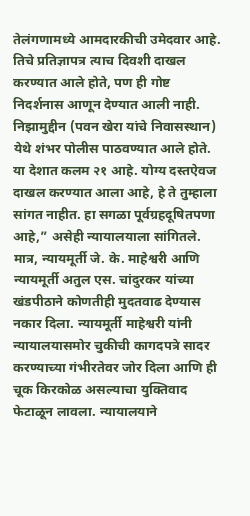तेलंगणामध्ये आमदारकीची उमेदवार आहे. तिचे प्रतिज्ञापत्र त्याच दिवशी दाखल करण्यात आले होते, पण ही गोष्ट निदर्शनास आणून देण्यात आली नाही. निझामुद्दीन (पवन खेरा यांचे निवासस्थान) येथे शंभर पोलीस पाठवण्यात आले होते. या देशात कलम २१ आहे. योग्य दस्तऐवज दाखल करण्यात आला आहे, हे ते तुम्हाला सांगत नाहीत. हा सगळा पूर्वग्रहदूषितपणा आहे,” असेही न्यायालयाला सांगितले.
मात्र, न्यायमूर्ती जे. के. माहेश्वरी आणि न्यायमूर्ती अतुल एस. चांदुरकर यांच्या खंडपीठाने कोणतीही मुदतवाढ देण्यास नकार दिला. न्यायमूर्ती माहेश्वरी यांनी न्यायालयासमोर चुकीची कागदपत्रे सादर करण्याच्या गंभीरतेवर जोर दिला आणि ही चूक किरकोळ असल्याचा युक्तिवाद फेटाळून लावला. न्यायालयाने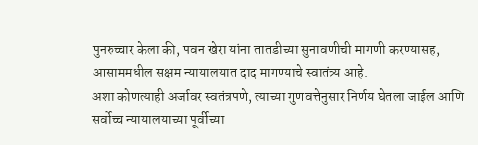पुनरुच्चार केला की, पवन खेरा यांना तातडीच्या सुनावणीची मागणी करण्यासह, आसाममधील सक्षम न्यायालयात दाद मागण्याचे स्वातंत्र्य आहे.
अशा कोणत्याही अर्जावर स्वतंत्रपणे, त्याच्या गुणवत्तेनुसार निर्णय घेतला जाईल आणि सर्वोच्च न्यायालयाच्या पूर्वीच्या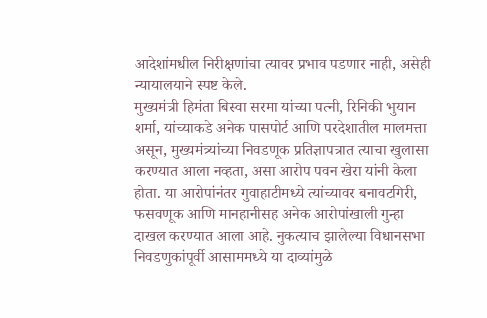आदेशांमधील निरीक्षणांचा त्यावर प्रभाव पडणार नाही, असेही न्यायालयाने स्पष्ट केले.
मुख्यमंत्री हिमंता बिस्वा सरमा यांच्या पत्नी, रिनिकी भुयान शर्मा, यांच्याकडे अनेक पासपोर्ट आणि परदेशातील मालमत्ता असून, मुख्यमंत्र्यांच्या निवडणूक प्रतिज्ञापत्रात त्याचा खुलासा करण्यात आला नव्हता, असा आरोप पवन खेरा यांनी केला होता. या आरोपांनंतर गुवाहाटीमध्ये त्यांच्यावर बनावटगिरी, फसवणूक आणि मानहानीसह अनेक आरोपांखाली गुन्हा दाखल करण्यात आला आहे. नुकत्याच झालेल्या विधानसभा निवडणुकांपूर्वी आसाममध्ये या दाव्यांमुळे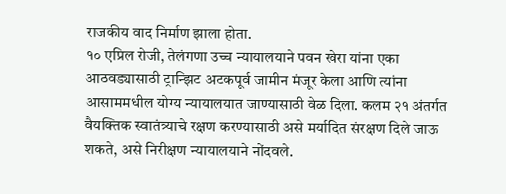राजकीय वाद निर्माण झाला होता.
१० एप्रिल रोजी, तेलंगणा उच्च न्यायालयाने पवन खेरा यांना एका आठवड्यासाठी ट्रान्झिट अटकपूर्व जामीन मंजूर केला आणि त्यांना आसाममधील योग्य न्यायालयात जाण्यासाठी वेळ दिला. कलम २१ अंतर्गत वैयक्तिक स्वातंत्र्याचे रक्षण करण्यासाठी असे मर्यादित संरक्षण दिले जाऊ शकते, असे निरीक्षण न्यायालयाने नोंदवले.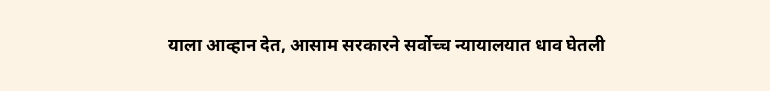याला आव्हान देत, आसाम सरकारने सर्वोच्च न्यायालयात धाव घेतली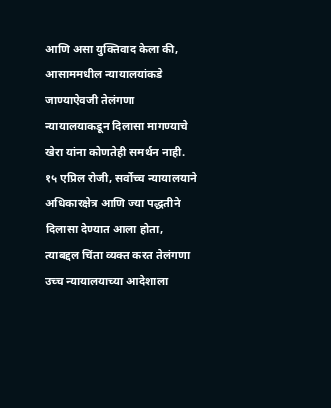आणि असा युक्तिवाद केला की, आसाममधील न्यायालयांकडे जाण्याऐवजी तेलंगणा न्यायालयाकडून दिलासा मागण्याचे खेरा यांना कोणतेही समर्थन नाही.
१५ एप्रिल रोजी, सर्वोच्च न्यायालयाने अधिकारक्षेत्र आणि ज्या पद्धतीने दिलासा देण्यात आला होता, त्याबद्दल चिंता व्यक्त करत तेलंगणा उच्च न्यायालयाच्या आदेशाला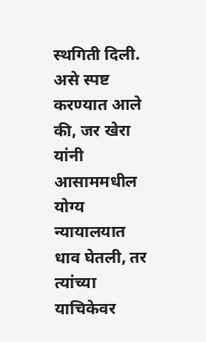स्थगिती दिली. असे स्पष्ट करण्यात आले की, जर खेरा यांनी आसाममधील योग्य न्यायालयात धाव घेतली, तर त्यांच्या याचिकेवर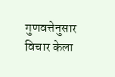गुणवत्तेनुसार विचार केला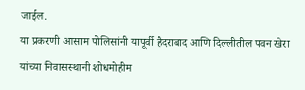जाईल.
या प्रकरणी आसाम पोलिसांनी यापूर्वी हैदराबाद आणि दिल्लीतील पवन खेरा यांच्या निवासस्थानी शोधमोहीम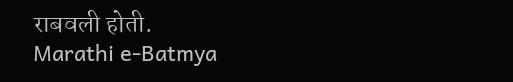राबवली होती.
Marathi e-Batmya